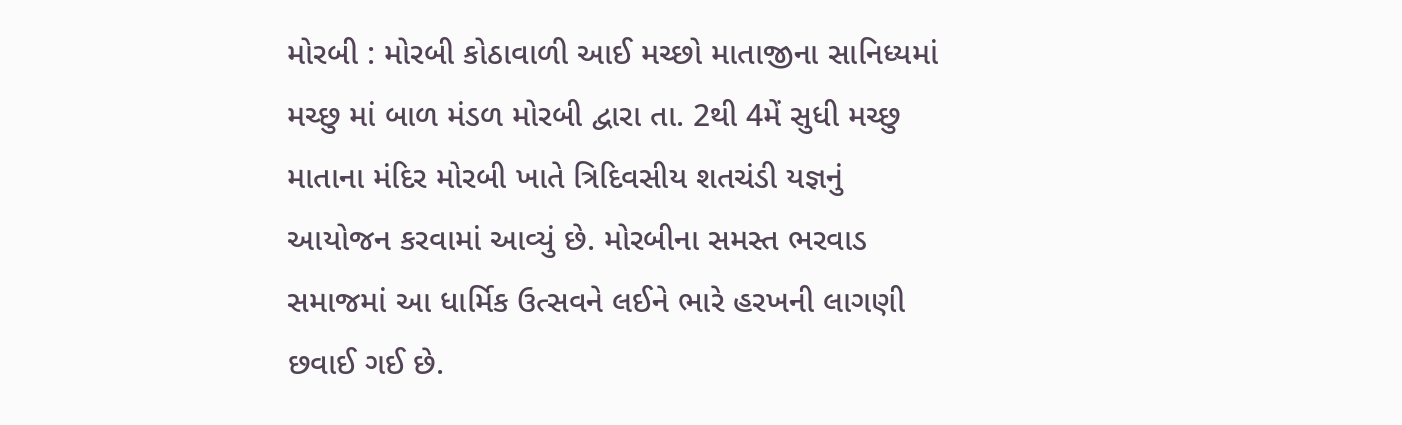મોરબી : મોરબી કોઠાવાળી આઈ મચ્છો માતાજીના સાનિધ્યમાં મચ્છુ માં બાળ મંડળ મોરબી દ્વારા તા. 2થી 4મેં સુધી મચ્છુ માતાના મંદિર મોરબી ખાતે ત્રિદિવસીય શતચંડી યજ્ઞનું આયોજન કરવામાં આવ્યું છે. મોરબીના સમસ્ત ભરવાડ સમાજમાં આ ધાર્મિક ઉત્સવને લઈને ભારે હરખની લાગણી છવાઈ ગઈ છે.